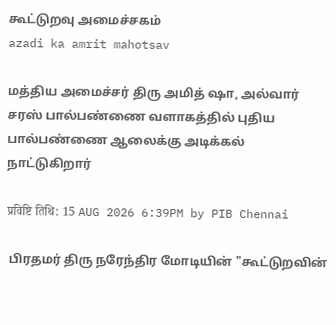கூட்டுறவு அமைச்சகம்
azadi ka amrit mahotsav

மத்திய அமைச்சர் திரு அமித் ஷா, அல்வார் சரஸ் பால்பண்ணை வளாகத்தில் புதிய பால்பண்ணை ஆலைக்கு அடிக்கல் நாட்டுகிறார்

प्रविष्टि तिथि: 15 AUG 2026 6:39PM by PIB Chennai

 பிரதமர் திரு நரேந்திர மோடியின் "கூட்டுறவின்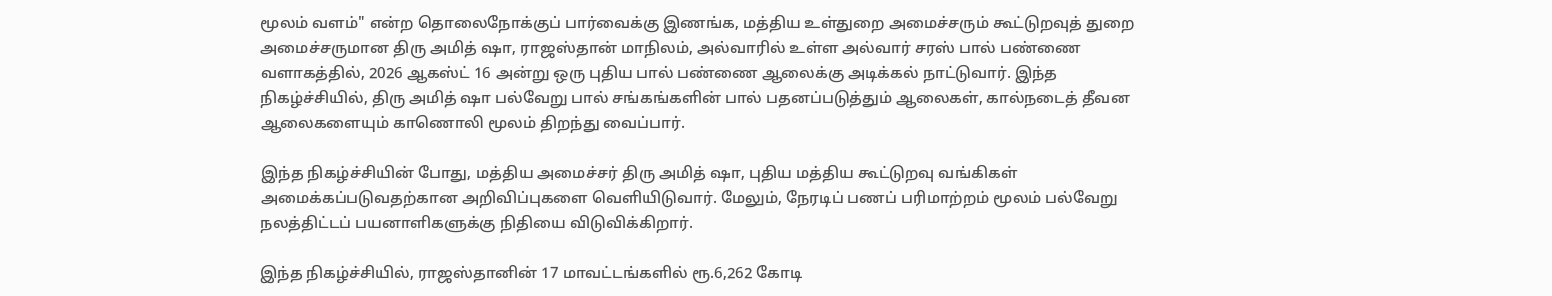மூலம் வளம்" என்ற தொலைநோக்குப் பார்வைக்கு இணங்க, மத்திய உள்துறை அமைச்சரும் கூட்டுறவுத் துறை அமைச்சருமான திரு அமித் ஷா, ராஜஸ்தான் மாநிலம், அல்வாரில் உள்ள அல்வார் சரஸ் பால் பண்ணை வளாகத்தில், 2026 ஆகஸ்ட் 16 அன்று ஒரு புதிய பால் பண்ணை ஆலைக்கு அடிக்கல் நாட்டுவார். இந்த நிகழ்ச்சியில், திரு அமித் ஷா பல்வேறு பால் சங்கங்களின் பால் பதனப்படுத்தும் ஆலைகள், கால்நடைத் தீவன ஆலைகளையும் காணொலி மூலம் திறந்து வைப்பார்.

இந்த நிகழ்ச்சியின் போது, மத்திய அமைச்சர் திரு அமித் ஷா, புதிய மத்திய கூட்டுறவு வங்கிகள் அமைக்கப்படுவதற்கான அறிவிப்புகளை வெளியிடுவார். மேலும், நேரடிப் பணப் பரிமாற்றம் மூலம் பல்வேறு நலத்திட்டப் பயனாளிகளுக்கு நிதியை விடுவிக்கிறார்.

இந்த நிகழ்ச்சியில், ராஜஸ்தானின் 17 மாவட்டங்களில் ரூ.6,262 கோடி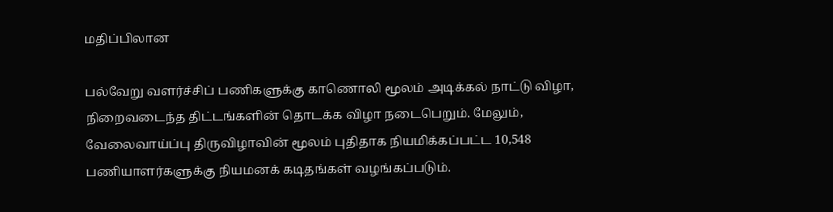மதிப்பிலான

பல்வேறு வளர்ச்சிப் பணிகளுக்கு காணொலி மூலம் அடிக்கல் நாட்டு விழா, நிறைவடைந்த திட்டங்களின் தொடக்க விழா நடைபெறும். மேலும், வேலைவாய்ப்பு திருவிழாவின் மூலம் புதிதாக நியமிக்கப்பட்ட 10,548 பணியாளர்களுக்கு நியமனக் கடிதங்கள் வழங்கப்படும்.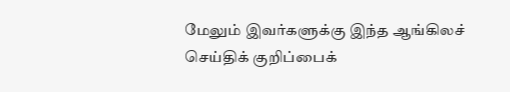மேலும் இவர்களுக்கு இந்த ஆங்கிலச் செய்திக் குறிப்பைக்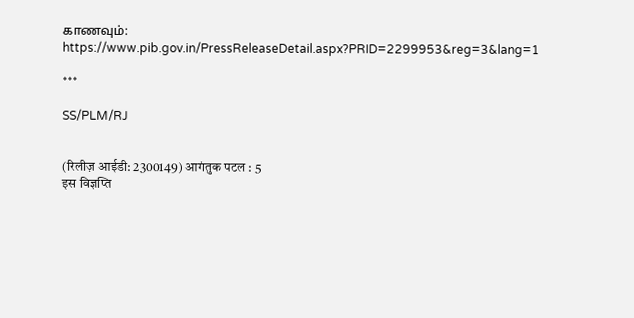காணவும்: https://www.pib.gov.in/PressReleaseDetail.aspx?PRID=2299953&reg=3&lang=1

***

SS/PLM/RJ


(रिलीज़ आईडी: 2300149) आगंतुक पटल : 5
इस विज्ञप्ति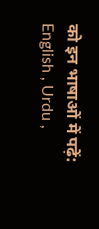को इन भाषाओं में पढ़ें: English , Urdu ,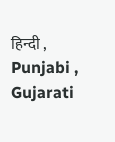हिन्दी , Punjabi , Gujarati